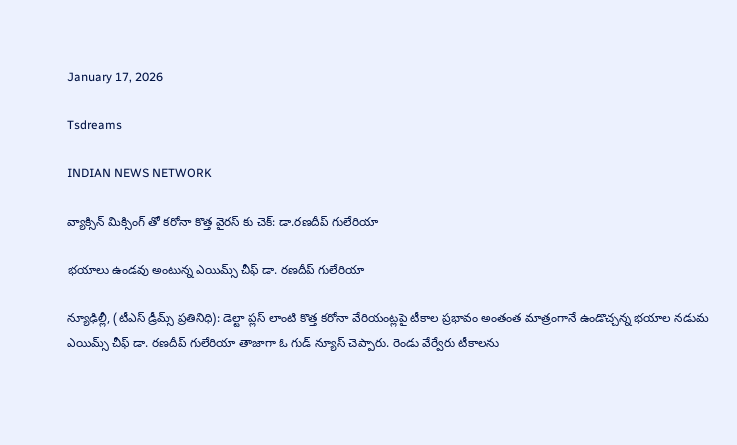January 17, 2026

Tsdreams

INDIAN NEWS NETWORK

వ్యాక్సిన్ మిక్సింగ్ తో కరోనా కొత్త వైరస్ కు చెక్: డా.రణదీప్ గులేరియా

భయాలు ఉండవు అంటున్న ఎయిమ్స్ చీఫ్ డా. రణదీప్ గులేరియా

న్యూఢిల్లీ, (టీఎస్ డ్రీమ్స్ ప్రతినిధి): డెల్టా ప్లస్ లాంటి కొత్త కరోనా వేరియంట్లపై టీకాల ప్రభావం అంతంత మాత్రంగానే ఉండొచ్చన్న భయాల నడుమ ఎయిమ్స్ చీఫ్ డా. రణదీప్ గులేరియా తాజాగా ఓ గుడ్ న్యూస్ చెప్పారు. రెండు వేర్వేరు టీకాలను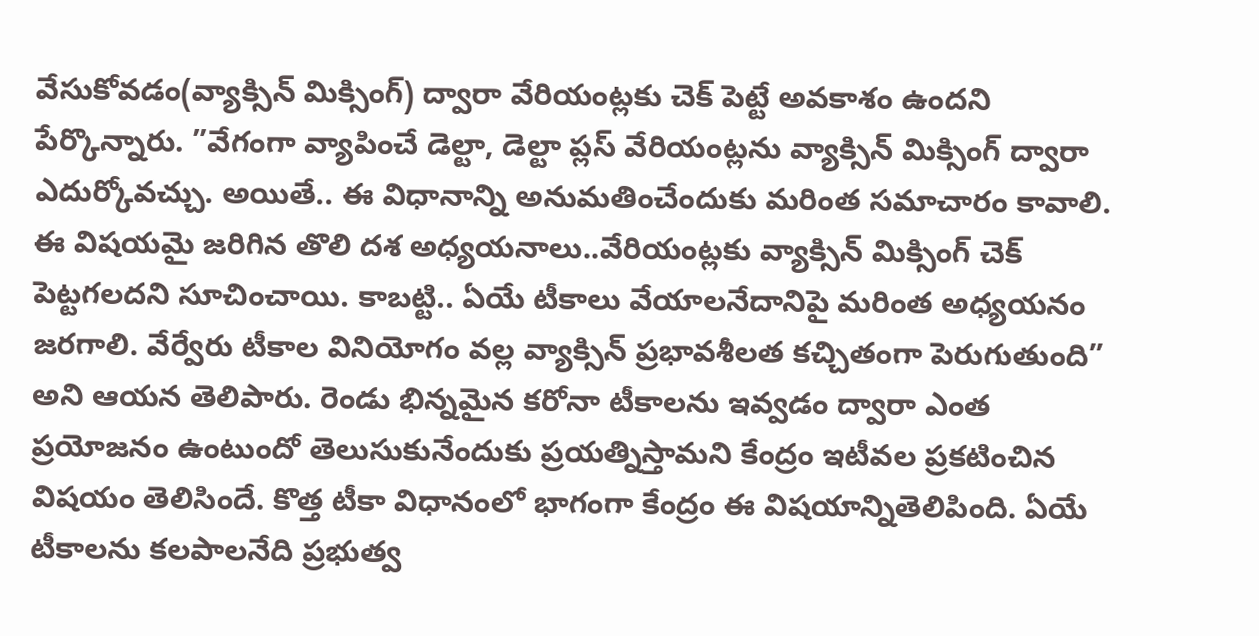వేసుకోవడం(వ్యాక్సిన్ మిక్సింగ్) ద్వారా వేరియంట్లకు చెక్ పెట్టే అవకాశం ఉందని పేర్కొన్నారు. ”వేగంగా వ్యాపించే డెల్టా, డెల్టా ప్లస్ వేరియంట్లను వ్యాక్సిన్ మిక్సింగ్ ద్వారా ఎదుర్కోవచ్చు. అయితే.. ఈ విధానాన్ని అనుమతించేందుకు మరింత సమాచారం కావాలి. ఈ విషయమై జరిగిన తొలి దశ అధ్యయనాలు..వేరియంట్లకు వ్యాక్సిన్ మిక్సింగ్ చెక్ పెట్టగలదని సూచించాయి. కాబట్టి.. ఏయే టీకాలు వేయాలనేదానిపై మరింత అధ్యయనం జరగాలి. వేర్వేరు టీకాల వినియోగం వల్ల వ్యాక్సిన్ ప్రభావశీలత కచ్చితంగా పెరుగుతుంది” అని ఆయన తెలిపారు. రెండు భిన్నమైన కరోనా టీకాలను ఇవ్వడం ద్వారా ఎంత ప్రయోజనం ఉంటుందో తెలుసుకునేందుకు ప్రయత్నిస్తామని కేంద్రం ఇటీవల ప్రకటించిన విషయం తెలిసిందే. కొత్త టీకా విధానంలో భాగంగా కేంద్రం ఈ విషయాన్నితెలిపింది. ఏయే టీకాలను కలపాలనేది ప్రభుత్వ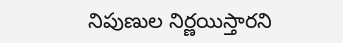నిపుణుల నిర్ణయిస్తారని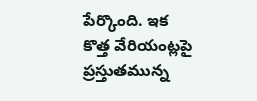పేర్కొంది. ఇక కొత్త వేరియంట్లపై ప్రస్తుతమున్న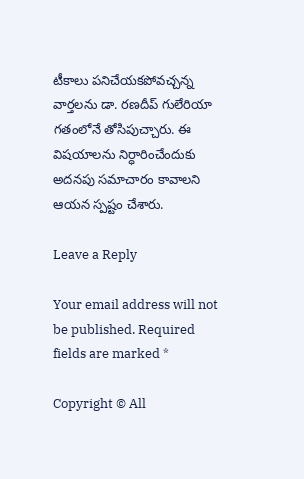టీకాలు పనిచేయకపోవచ్చన్న వార్తలను డా. రణదీప్ గులేరియా గతంలోనే తోసిపుచ్చారు. ఈ విషయాలను నిర్ధారించేందుకు అదనపు సమాచారం కావాలని ఆయన స్పష్టం చేశారు.

Leave a Reply

Your email address will not be published. Required fields are marked *

Copyright © All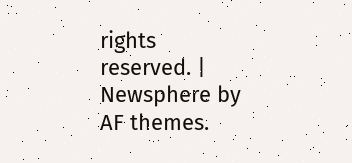rights reserved. | Newsphere by AF themes.